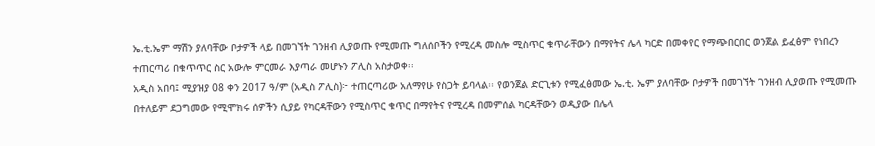ኤ.ቲ.ኤም ማሽን ያለባቸው ቦታዎች ላይ በመገኘት ገንዘብ ሊያወጡ የሚመጡ ግለሰቦችን የሚረዳ መስሎ ሚስጥር ቁጥራቸውን በማየትና ሌላ ካርድ በመቀየር የማጭበርበር ወንጀል ይፈፅም የነበረን ተጠርጣሪ በቁጥጥር ስር አውሎ ምርመራ እያጣራ መሆኑን ፖሊስ አስታወቀ፡፡
አዲስ አበባ፤ ሚያዝያ 08 ቀን 2017 ዓ/ም (አዲስ ፖሊስ)፦ ተጠርጣሪው አለማየሁ የስጋት ይባላል፡፡ የወንጀል ድርጊቱን የሚፈፅመው ኤ.ቲ. ኤም ያለባቸው ቦታዎች በመገኘት ገንዘብ ሊያወጡ የሚመጡ በተለይም ደጋግመው የሚሞክሩ ሰዎችን ሲያይ የካርዳቸውን የሚስጥር ቁጥር በማየትና የሚረዳ በመምሰል ካርዳቸውን ወዲያው በሌላ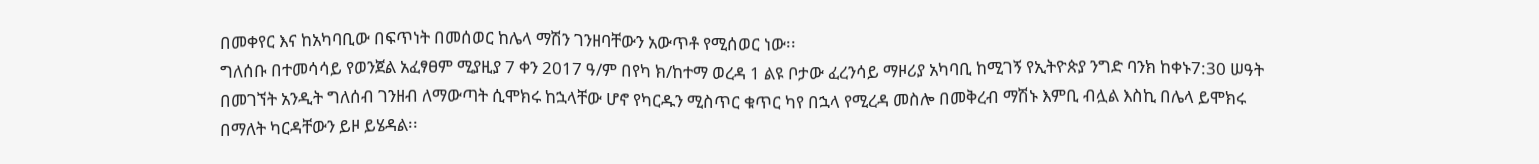በመቀየር እና ከአካባቢው በፍጥነት በመሰወር ከሌላ ማሽን ገንዘባቸውን አውጥቶ የሚሰወር ነው፡፡
ግለሰቡ በተመሳሳይ የወንጀል አፈፃፀም ሚያዚያ 7 ቀን 2017 ዓ/ም በየካ ክ/ከተማ ወረዳ 1 ልዩ ቦታው ፈረንሳይ ማዞሪያ አካባቢ ከሚገኝ የኢትዮጵያ ንግድ ባንክ ከቀኑ7:30 ሠዓት በመገኘት አንዲት ግለሰብ ገንዘብ ለማውጣት ሲሞክሩ ከኋላቸው ሆኖ የካርዱን ሚስጥር ቁጥር ካየ በኋላ የሚረዳ መስሎ በመቅረብ ማሽኑ እምቢ ብሏል እስኪ በሌላ ይሞክሩ በማለት ካርዳቸውን ይዞ ይሄዳል፡፡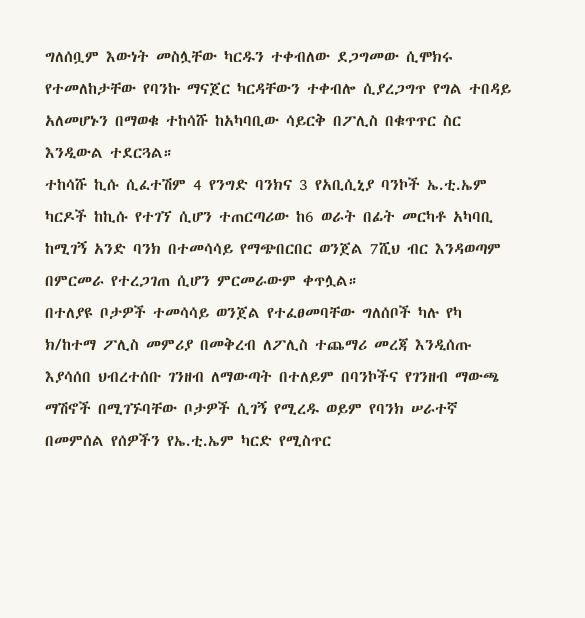ግለሰቧም እውነት መስሏቸው ካርዱን ተቀብለው ደጋግመው ሲሞክሩ የተመለከታቸው የባንኩ ማናጀር ካርዳቸውን ተቀብሎ ሲያረጋግጥ የግል ተበዳይ አለመሆኑን በማወቁ ተከሳሹ ከአካባቢው ሳይርቅ በፖሊስ በቁጥጥር ስር እንዲውል ተደርጓል።
ተከሳሹ ኪሱ ሲፈተሽም 4 የንግድ ባንክና 3 የአቢሲኒያ ባንኮች ኤ.ቲ.ኤም ካርዶች ከኪሱ የተገኘ ሲሆን ተጠርጣሪው ከ6 ወራት በፊት መርካቶ አካባቢ ከሚገኝ አንድ ባንክ በተመሳሳይ የማጭበርበር ወንጀል 7ሺህ ብር እንዳወጣም በምርመራ የተረጋገጠ ሲሆን ምርመራውም ቀጥሏል።
በተለያዩ ቦታዎች ተመሳሳይ ወንጀል የተፈፀመባቸው ግለሰቦች ካሉ የካ ክ/ከተማ ፖሊስ መምሪያ በመቅረብ ለፖሊስ ተጨማሪ መረጃ እንዲሰጡ እያሳሰበ ህብረተሰቡ ገንዘብ ለማውጣት በተለይም በባንኮችና የገንዘብ ማውጫ ማሽኖች በሚገኙባቸው ቦታዎች ሲገኝ የሚረዱ ወይም የባንክ ሠራተኛ በመምሰል የሰዎችን የኤ.ቲ.ኤም ካርድ የሚስጥር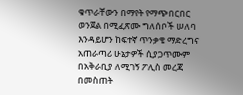ቁጥራቸውን በማየት የማጭበርበር ወንጀል በሚፈጽሙ ግለሰቦች ሠለባ እንዳይሆን ከፍተኛ ጥንቃቄ ማድረግና አጠራጣሪ ሁኔታዎች ሲያጋጥሙም በአቅራቢያ ለሚገኝ ፖሊስ መረጃ በመስጠት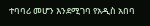ተባባሪ መሆን እንደሚገባ የአዲስ አበባ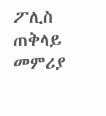ፖሊስ ጠቅላይ መምሪያ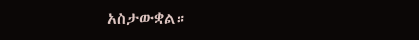አስታውቋል።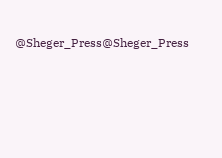@Sheger_Press@Sheger_Press